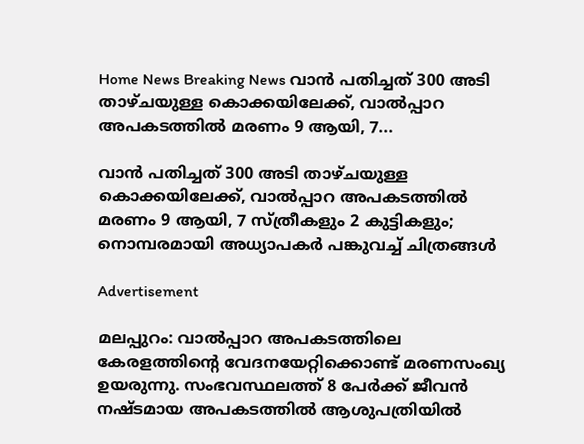Home News Breaking News വാൻ പതിച്ചത് 300 അടി താഴ്ചയുള്ള കൊക്കയിലേക്ക്, വാൽപ്പാറ അപകടത്തിൽ മരണം 9 ആയി, 7...

വാൻ പതിച്ചത് 300 അടി താഴ്ചയുള്ള കൊക്കയിലേക്ക്, വാൽപ്പാറ അപകടത്തിൽ മരണം 9 ആയി, 7 സ്ത്രീകളും 2 കുട്ടികളും; നൊമ്പരമായി അധ്യാപകർ പങ്കുവച്ച് ചിത്രങ്ങൾ

Advertisement

മലപ്പുറം: വാൽപ്പാറ അപകടത്തിലെ കേരളത്തിന്‍റെ വേദനയേറ്റിക്കൊണ്ട് മരണസംഖ്യ ഉയരുന്നു. സംഭവസ്ഥലത്ത് 8 പേർക്ക് ജീവൻ നഷ്ടമായ അപകടത്തിൽ ആശുപത്രിയിൽ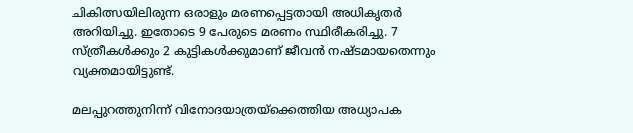ചികിത്സയിലിരുന്ന ഒരാളും മരണപ്പെട്ടതായി അധികൃതർ അറിയിച്ചു. ഇതോടെ 9 പേരുടെ മരണം സ്ഥിരീകരിച്ചു. 7 സ്ത്രീകൾക്കും 2 കുട്ടികൾക്കുമാണ് ജീവൻ നഷ്ടമായതെന്നും വ്യക്തമായിട്ടുണ്ട്.

മലപ്പുറത്തുനിന്ന് വിനോദയാത്രയ്ക്കെത്തിയ അധ്യാപക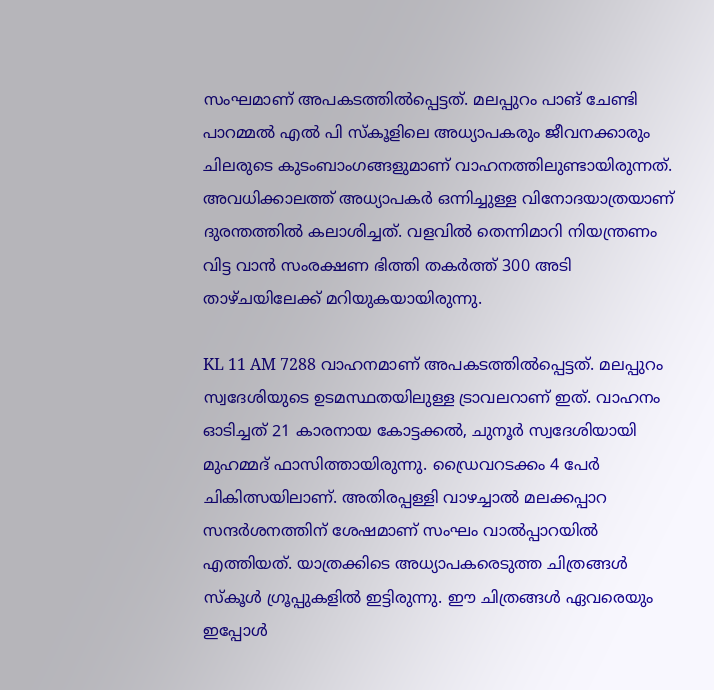സംഘമാണ് അപകടത്തിൽപ്പെട്ടത്. മലപ്പുറം പാങ് ചേണ്ടി പാറമ്മൽ എൽ പി സ്കൂളിലെ അധ്യാപകരും ജീവനക്കാരും ചിലരുടെ കുടംബാംഗങ്ങളുമാണ് വാഹനത്തിലുണ്ടായിരുന്നത്. അവധിക്കാലത്ത് അധ്യാപകർ ഒന്നിച്ചുള്ള വിനോദയാത്രയാണ് ദുരന്തത്തിൽ കലാശിച്ചത്. വളവിൽ തെന്നിമാറി നിയന്ത്രണം വിട്ട വാൻ സംരക്ഷണ ഭിത്തി തകർത്ത് 300 അടി താഴ്ചയിലേക്ക് മറിയുകയായിരുന്നു.

KL 11 AM 7288 വാഹനമാണ് അപകടത്തിൽപ്പെട്ടത്. മലപ്പുറം സ്വദേശിയുടെ ഉടമസ്ഥതയിലുള്ള ട്രാവലറാണ് ഇത്. വാഹനം ഓടിച്ചത് 21 കാരനായ കോട്ടക്കൽ, ചുനൂർ സ്വദേശിയായി മുഹമ്മദ്‌ ഫാസിത്തായിരുന്നു. ഡ്രൈവറടക്കം 4 പേർ ചികിത്സയിലാണ്. അതിരപ്പള്ളി വാഴച്ചാൽ മലക്കപ്പാറ സന്ദർശനത്തിന് ശേഷമാണ് സംഘം വാൽപ്പാറയിൽ എത്തിയത്. യാത്രക്കിടെ അധ്യാപകരെടുത്ത ചിത്രങ്ങൾ സ്കൂൾ ഗ്രൂപ്പുകളിൽ ഇട്ടിരുന്നു. ഈ ചിത്രങ്ങൾ ഏവരെയും ഇപ്പോൾ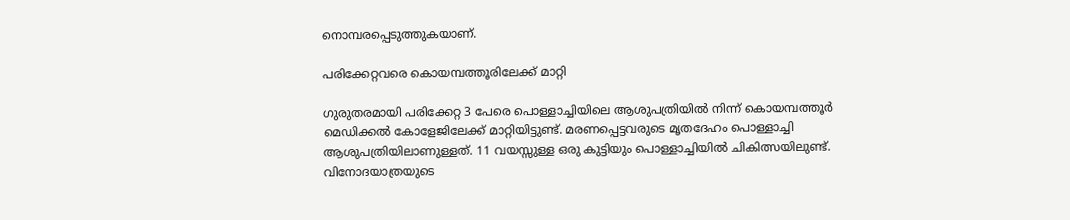നൊമ്പരപ്പെടുത്തുകയാണ്.

പരിക്കേറ്റവരെ കൊയമ്പത്തൂരിലേക്ക് മാറ്റി

ഗുരുതരമായി പരിക്കേറ്റ 3 പേരെ പൊള്ളാച്ചിയിലെ ആശുപത്രിയിൽ നിന്ന് കൊയമ്പത്തൂർ മെ‍ഡിക്കൽ കോളേജിലേക്ക് മാറ്റിയിട്ടുണ്ട്. മരണപ്പെട്ടവരുടെ മൃതദേഹം പൊള്ളാച്ചി ആശുപത്രിയിലാണുള്ളത്. 11 വയസ്സുള്ള ഒരു കുട്ടിയും പൊള്ളാച്ചിയിൽ ചികിത്സയിലുണ്ട്. വിനോദയാത്രയുടെ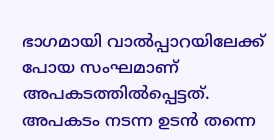ഭാഗമായി വാൽപ്പാറയിലേക്ക് പോയ സംഘമാണ് അപകടത്തിൽപ്പെട്ടത്. അപകടം നടന്ന ഉടൻ തന്നെ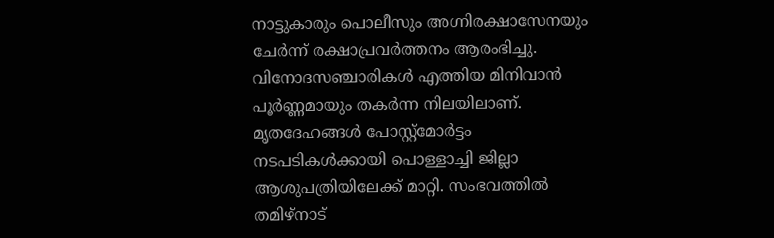നാട്ടുകാരും പൊലീസും അഗ്നിരക്ഷാസേനയും ചേർന്ന് രക്ഷാപ്രവർത്തനം ആരംഭിച്ചു. വിനോദസഞ്ചാരികൾ എത്തിയ മിനിവാൻ പൂർണ്ണമായും തകർന്ന നിലയിലാണ്. മൃതദേഹങ്ങൾ പോസ്റ്റ്‌മോർട്ടം നടപടികൾക്കായി പൊള്ളാച്ചി ജില്ലാ ആശുപത്രിയിലേക്ക് മാറ്റി. സംഭവത്തിൽ തമിഴ്‌നാട്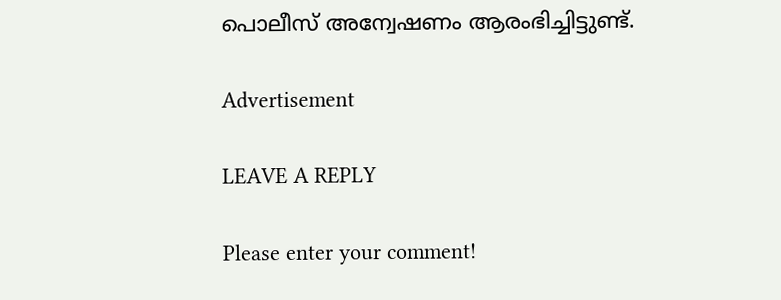പൊലീസ് അന്വേഷണം ആരംഭിച്ചിട്ടുണ്ട്.

Advertisement

LEAVE A REPLY

Please enter your comment!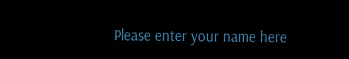Please enter your name here